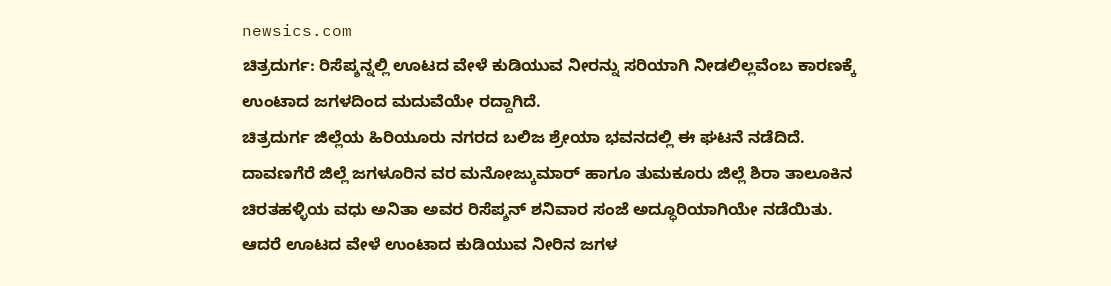newsics.com
ಚಿತ್ರದುರ್ಗ: ರಿಸೆಪ್ಶನ್ನಲ್ಲಿ ಊಟದ ವೇಳೆ ಕುಡಿಯುವ ನೀರನ್ನು ಸರಿಯಾಗಿ ನೀಡಲಿಲ್ಲವೆಂಬ ಕಾರಣಕ್ಕೆ ಉಂಟಾದ ಜಗಳದಿಂದ ಮದುವೆಯೇ ರದ್ದಾಗಿದೆ.
ಚಿತ್ರದುರ್ಗ ಜಿಲ್ಲೆಯ ಹಿರಿಯೂರು ನಗರದ ಬಲಿಜ ಶ್ರೇಯಾ ಭವನದಲ್ಲಿ ಈ ಘಟನೆ ನಡೆದಿದೆ.
ದಾವಣಗೆರೆ ಜಿಲ್ಲೆ ಜಗಳೂರಿನ ವರ ಮನೋಜ್ಕುಮಾರ್ ಹಾಗೂ ತುಮಕೂರು ಜಿಲ್ಲೆ ಶಿರಾ ತಾಲೂಕಿನ ಚಿರತಹಳ್ಳಿಯ ವಧು ಅನಿತಾ ಅವರ ರಿಸೆಪ್ಶನ್ ಶನಿವಾರ ಸಂಜೆ ಅದ್ಧೂರಿಯಾಗಿಯೇ ನಡೆಯಿತು.
ಆದರೆ ಊಟದ ವೇಳೆ ಉಂಟಾದ ಕುಡಿಯುವ ನೀರಿನ ಜಗಳ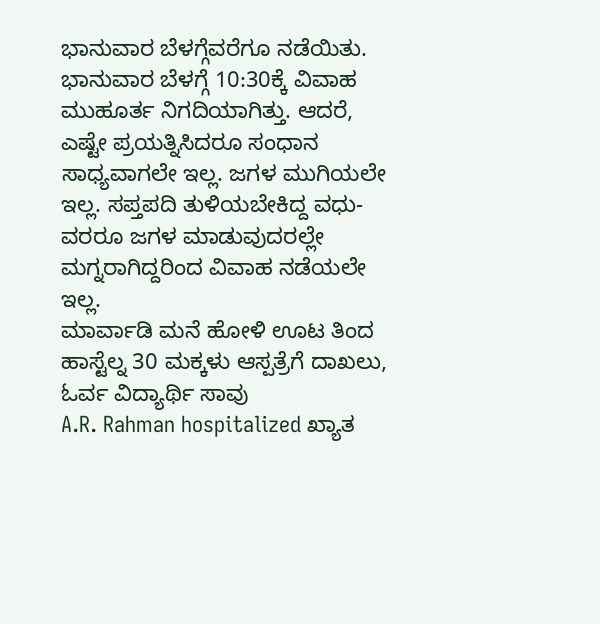ಭಾನುವಾರ ಬೆಳಗ್ಗೆವರೆಗೂ ನಡೆಯಿತು. ಭಾನುವಾರ ಬೆಳಗ್ಗೆ 10:30ಕ್ಕೆ ವಿವಾಹ ಮುಹೂರ್ತ ನಿಗದಿಯಾಗಿತ್ತು. ಆದರೆ, ಎಷ್ಟೇ ಪ್ರಯತ್ನಿಸಿದರೂ ಸಂಧಾನ ಸಾಧ್ಯವಾಗಲೇ ಇಲ್ಲ. ಜಗಳ ಮುಗಿಯಲೇ ಇಲ್ಲ. ಸಪ್ತಪದಿ ತುಳಿಯಬೇಕಿದ್ದ ವಧು-ವರರೂ ಜಗಳ ಮಾಡುವುದರಲ್ಲೇ ಮಗ್ನರಾಗಿದ್ದರಿಂದ ವಿವಾಹ ನಡೆಯಲೇ ಇಲ್ಲ.
ಮಾರ್ವಾಡಿ ಮನೆ ಹೋಳಿ ಊಟ ತಿಂದ ಹಾಸ್ಟೆಲ್ನ 30 ಮಕ್ಕಳು ಆಸ್ಪತ್ರೆಗೆ ದಾಖಲು, ಓರ್ವ ವಿದ್ಯಾರ್ಥಿ ಸಾವು
A.R. Rahman hospitalized ಖ್ಯಾತ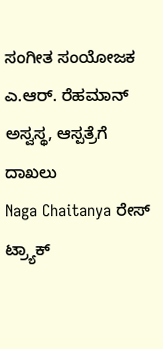ಸಂಗೀತ ಸಂಯೋಜಕ ಎ.ಆರ್. ರೆಹಮಾನ್ ಅಸ್ವಸ್ಥ, ಆಸ್ಪತ್ರೆಗೆ ದಾಖಲು
Naga Chaitanya ರೇಸ್ ಟ್ರ್ಯಾಕ್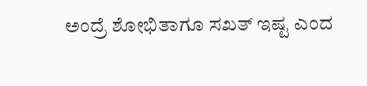ಅಂದ್ರೆ ಶೋಭಿತಾಗೂ ಸಖತ್ ಇಷ್ಟ ಎಂದ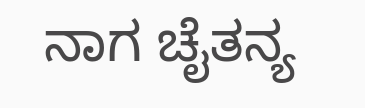ನಾಗ ಚೈತನ್ಯ